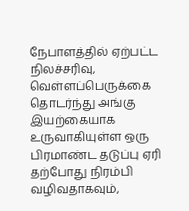நேபாளத்தில் ஏற்பட்ட நிலச்சரிவு, வெள்ளப்பெருக்கை தொடர்ந்து அங்கு இயற்கையாக உருவாகியுள்ள ஒரு பிரமாண்ட தடுப்பு ஏரி தற்போது நிரம்பி வழிவதாகவும்,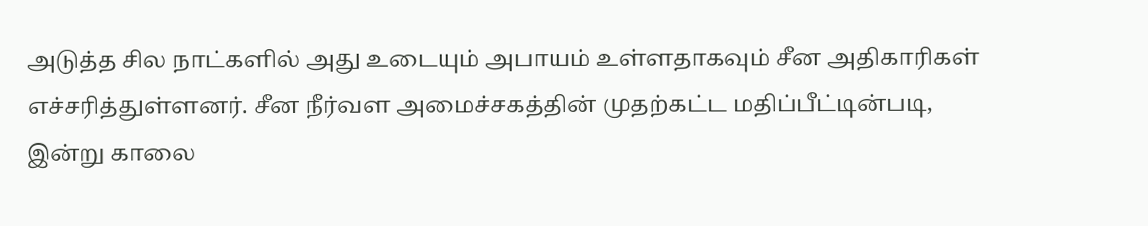அடுத்த சில நாட்களில் அது உடையும் அபாயம் உள்ளதாகவும் சீன அதிகாரிகள் எச்சரித்துள்ளனர். சீன நீர்வள அமைச்சகத்தின் முதற்கட்ட மதிப்பீட்டின்படி, இன்று காலை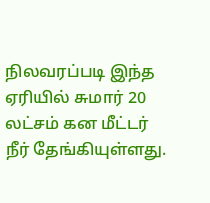நிலவரப்படி இந்த ஏரியில் சுமார் 20 லட்சம் கன மீட்டர் நீர் தேங்கியுள்ளது.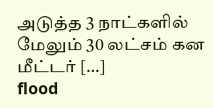அடுத்த 3 நாட்களில் மேலும் 30 லட்சம் கன மீட்டர் […]
flood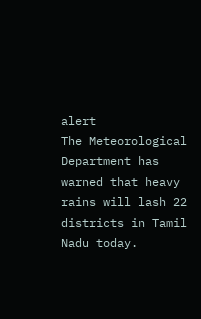alert
The Meteorological Department has warned that heavy rains will lash 22 districts in Tamil Nadu today.